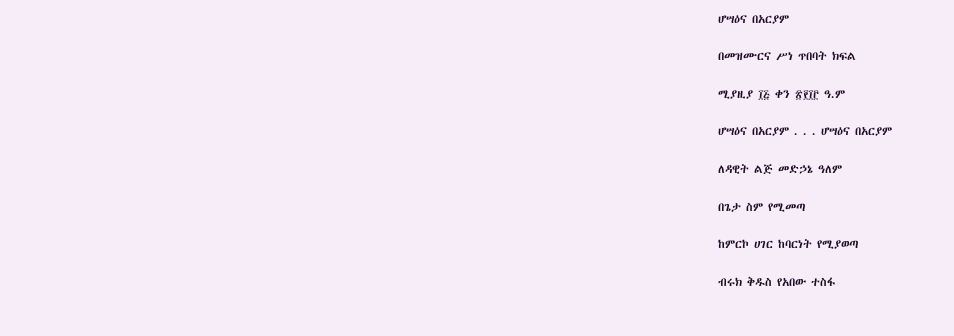ሆሣዕና በአርያም

በመዝሙርና ሥነ ጥበባት ክፍል

ሚያዚያ ፲፭ ቀን ፳፻፲፫ ዓ.ም

ሆሣዕና በአርያም . . . ሆሣዕና በአርያም

ለዳዊት ልጅ መድኃኔ ዓለም

በጌታ ስም የሚመጣ

ከምርኮ ሀገር ከባርነት የሚያወጣ

ብሩክ ቅዱስ የአበው ተስፋ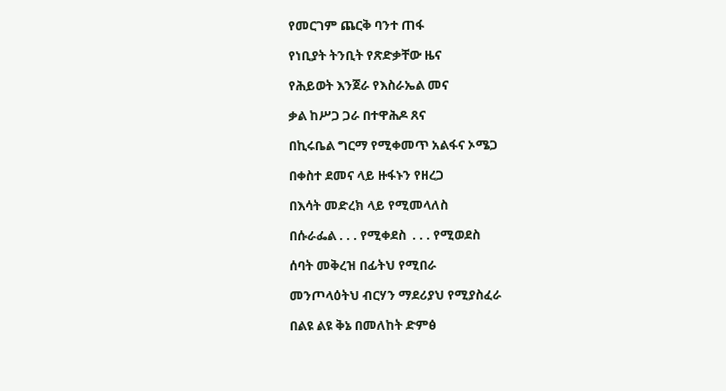የመርገም ጨርቅ ባንተ ጠፋ

የነቢያት ትንቢት የጽድቃቸው ዜና

የሕይወት እንጀራ የእስራኤል መና

ቃል ከሥጋ ጋራ በተዋሕዶ ጸና

በኪሩቤል ግርማ የሚቀመጥ አልፋና ኦሜጋ

በቀስተ ደመና ላይ ዙፋኑን የዘረጋ

በእሳት መድረክ ላይ የሚመላለስ

በሱራፌል . . . የሚቀደስ  . . . የሚወደስ

ሰባት መቅረዝ በፊትህ የሚበራ

መንጦላዕትህ ብርሃን ማደሪያህ የሚያስፈራ

በልዩ ልዩ ቅኔ በመለከት ድምፅ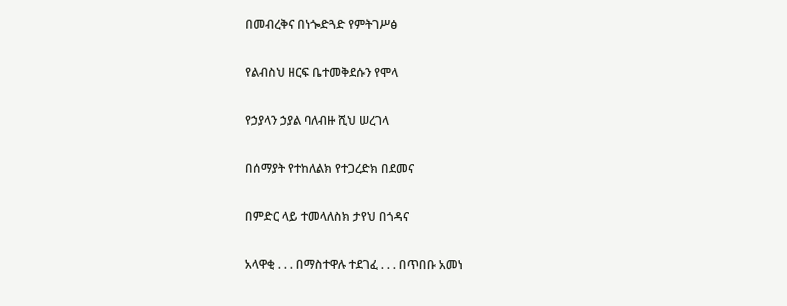በመብረቅና በነጐድጓድ የምትገሥፅ

የልብስህ ዘርፍ ቤተመቅደሱን የሞላ

የኃያላን ኃያል ባለብዙ ሺህ ሠረገላ

በሰማያት የተከለልክ የተጋረድክ በደመና

በምድር ላይ ተመላለስክ ታየህ በጎዳና

አላዋቂ . . . በማስተዋሉ ተደገፈ . . . በጥበቡ አመነ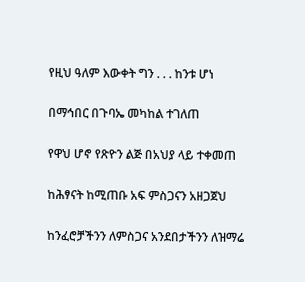የዚህ ዓለም እውቀት ግን . . . ከንቱ ሆነ

በማኅበር በጉባኤ መካከል ተገለጠ

የዋህ ሆኖ የጽዮን ልጅ በአህያ ላይ ተቀመጠ

ከሕፃናት ከሚጠቡ አፍ ምስጋናን አዘጋጀህ

ከንፈሮቻችንን ለምስጋና አንደበታችንን ለዝማሬ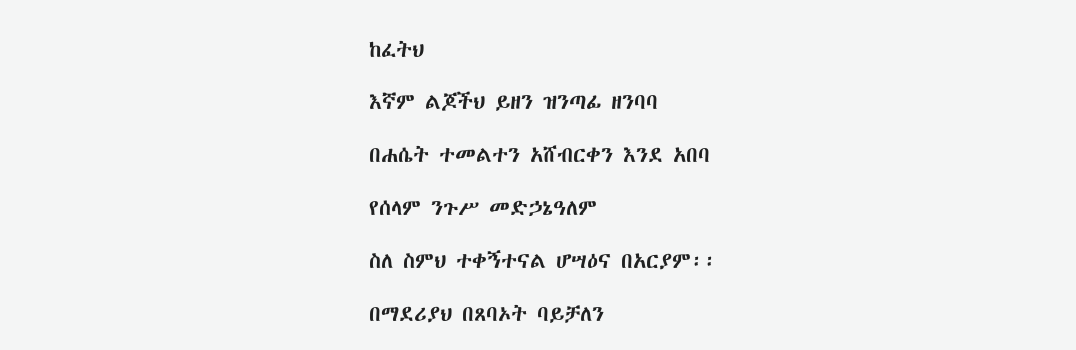ከፈትህ

እኛም ልጆችህ ይዘን ዝንጣፊ ዘንባባ

በሐሴት ተመልተን አሸብርቀን እንደ አበባ

የሰላም ንጉሥ መድኃኔዓለም

ስለ ስምህ ተቀኝተናል ሆሣዕና በአርያም፡፡

በማደሪያህ በጸባኦት ባይቻለን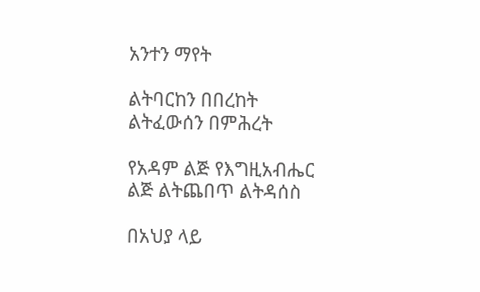አንተን ማየት

ልትባርከን በበረከት ልትፈውሰን በምሕረት

የአዳም ልጅ የእግዚአብሔር ልጅ ልትጨበጥ ልትዳሰስ

በአህያ ላይ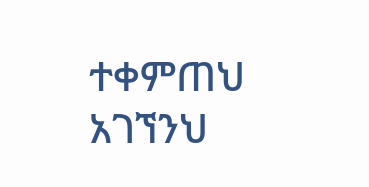ተቀምጠህ አገኘንህ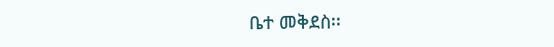ቤተ መቅደስ፡፡